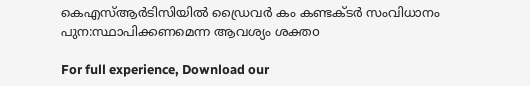കെഎസ്‌ആര്‍ടിസിയില്‍ ഡ്രൈവര്‍ കം കണ്ടക്ടര്‍ സംവിധാനം പുന:സ്ഥാപിക്കണമെന്ന ആവശ്യം ശക്തo

For full experience, Download our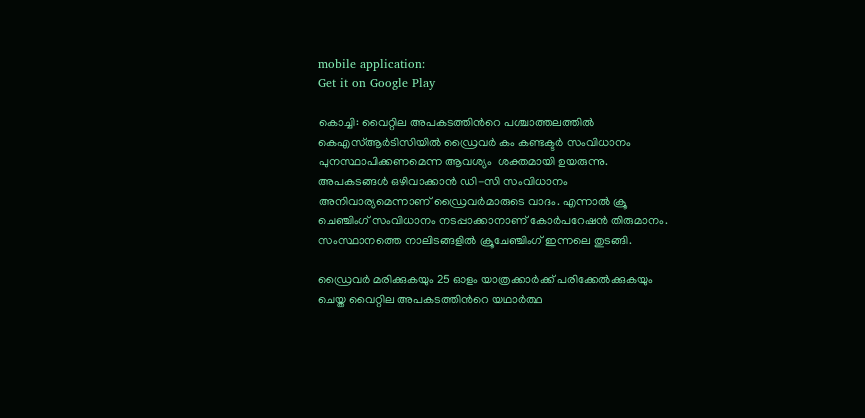mobile application:
Get it on Google Play

കൊച്ചി: വൈറ്റില അപകടത്തിന്‍റെ പശ്ചാത്തലത്തില്‍ കെഎസ്‌ആര്‍ടിസിയില്‍ ഡ്രൈവര്‍ കം കണ്ടക്ടര്‍ സംവിധാനം പുനസ്ഥാപിക്കണമെന്ന ആവശ്യം  ശക്തമായി ഉയരുന്നു. അപകടങ്ങള്‍ ഒഴിവാക്കാന്‍ ഡി-സി സംവിധാനം അനിവാര്യമെന്നാണ് ഡ്രൈവര്‍മാരുടെ വാദം. എന്നാല്‍ ക്രൂ ചെഞ്ചിംഗ് സംവിധാനം നടപ്പാക്കാനാണ് കോര്‍പറേഷന്‍ തിരുമാനം. സംസ്ഥാനത്തെ നാലിടങ്ങളില്‍ ക്രൂചേഞ്ചിംഗ് ഇന്നലെ തുടങ്ങി.

ഡ്രൈവര്‍ മരിക്കുകയും 25 ഓളം യാത്രക്കാര്‍ക്ക് പരിക്കേല്‍ക്കുകയും ചെയ്ത വൈറ്റില അപകടത്തിന്‍റെ യഥാര്‍ത്ഥ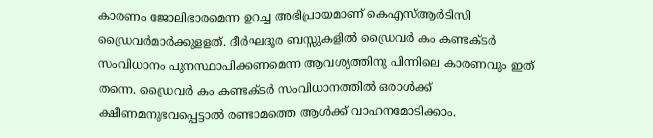കാരണം ജോലിഭാരമെന്ന ഉറച്ച അഭിപ്രായമാണ് കെഎസ്‌ആര്‍ടിസി ഡ്രൈവര്‍മാര്‍ക്കുളളത്. ദീര്‍ഘദൂര ബസ്സുകളില്‍ ഡ്രൈവര്‍ കം കണ്ടക്ടര്‍ സംവിധാനം പുനസ്ഥാപിക്കണമെന്ന ആവശ്യത്തിനു പിന്നിലെ കാരണവും ഇത് തന്നെ. ഡ്രൈവര്‍ കം കണ്ടക്ടര്‍ സംവിധാനത്തില്‍ ഒരാള്‍ക്ക് ക്ഷീണമനുഭവപ്പെട്ടാല്‍ രണ്ടാമത്തെ ആള്‍ക്ക് വാഹനമോടിക്കാം.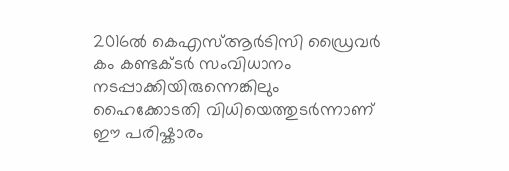2016ല്‍ കെഎസ്‌ആര്‍ടിസി ഡ്രൈവര്‍ കം കണ്ടക്ടര്‍ സംവിധാനം നടപ്പാക്കിയിരുന്നെങ്കിലും ഹൈക്കോടതി വിധിയെത്തുടര്‍ന്നാണ് ഈ പരിഷ്കാരം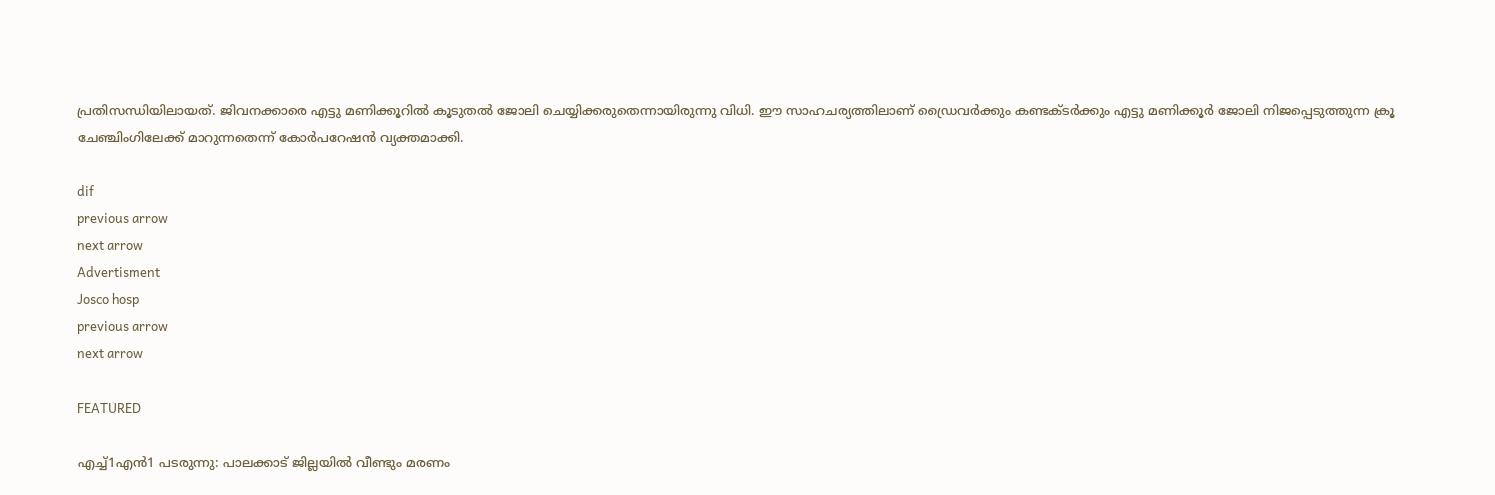പ്രതിസന്ധിയിലായത്. ജിവനക്കാരെ എട്ടു മണിക്കൂറില്‍ കൂടുതല്‍ ജോലി ചെയ്യിക്കരുതെന്നായിരുന്നു വിധി. ഈ സാഹചര്യത്തിലാണ് ഡ്രൈവര്‍ക്കും കണ്ടക്ടര്‍ക്കും എട്ടു മണിക്കൂര്‍ ജോലി നിജപ്പെടുത്തുന്ന ക്രൂ ചേഞ്ചിംഗിലേക്ക് മാറുന്നതെന്ന് കോര്‍പറേഷന്‍ വ്യക്തമാക്കി.

dif
previous arrow
next arrow
Advertisment
Josco hosp
previous arrow
next arrow

FEATURED

എച്ച്1എൻ1 പടരുന്നു: പാലക്കാട് ജില്ലയിൽ വീണ്ടും മരണം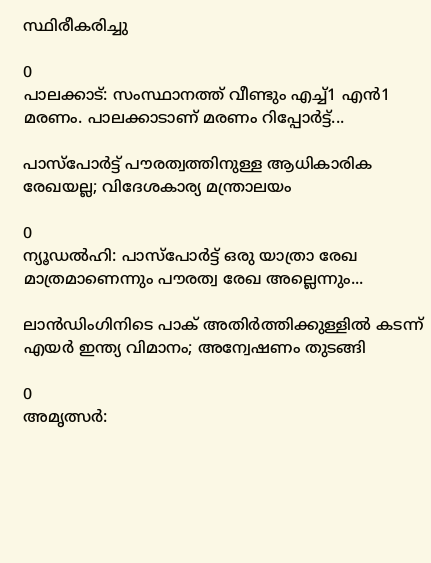സ്ഥിരീകരിച്ചു

0
പാലക്കാട്: സംസ്ഥാനത്ത് വീണ്ടും എച്ച്1 എന്‍1 മരണം. പാലക്കാടാണ് മരണം റിപ്പോര്‍ട്ട്...

പാസ്‌പോർട്ട് പൗരത്വത്തിനുള്ള ആധികാരിക രേഖയല്ല; വിദേശകാര്യ മന്ത്രാലയം

0
ന്യൂഡല്‍ഹി: പാസ്‌പോർട്ട് ഒരു യാത്രാ രേഖ മാത്രമാണെന്നും പൗരത്വ രേഖ അല്ലെന്നും...

ലാൻഡിംഗിനിടെ പാക് അതിർത്തിക്കുള്ളിൽ കടന്ന് എയർ ഇന്ത്യ വിമാനം; അന്വേഷണം തുടങ്ങി

0
അമൃത്സർ: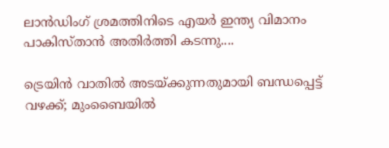ലാൻഡിംഗ് ശ്രമത്തിനിടെ എയർ ഇന്ത്യ വിമാനം പാകിസ്താൻ അതിർത്തി കടന്നു....

ട്രെയിൻ വാതിൽ അടയ്ക്കുന്നതുമായി ബന്ധപ്പെട്ട് വഴക്ക്; മുംബൈയിൽ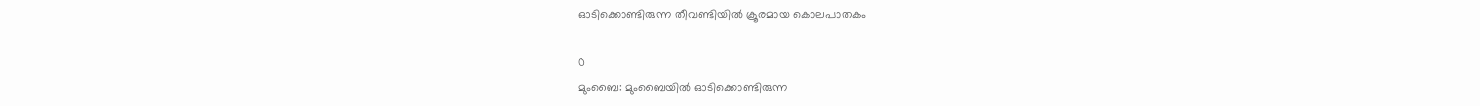ഓടിക്കൊണ്ടിരുന്ന തീവണ്ടിയിൽ ക്രൂരമായ കൊലപാതകം

0
മുംബൈ: മുംബൈയില്‍ ഓടിക്കൊണ്ടിരുന്ന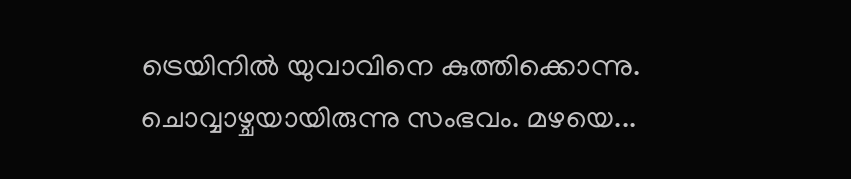ട്രെയിനില്‍ യുവാവിനെ കുത്തിക്കൊന്നു. ചൊവ്വാഴ്ചയായിരുന്നു സംഭവം. മഴയെ...